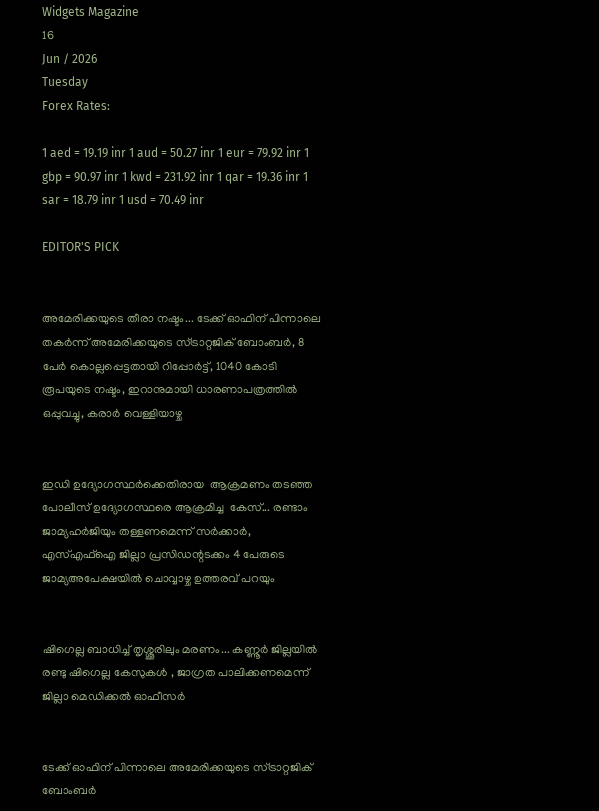Widgets Magazine
16
Jun / 2026
Tuesday
Forex Rates:

1 aed = 19.19 inr 1 aud = 50.27 inr 1 eur = 79.92 inr 1 gbp = 90.97 inr 1 kwd = 231.92 inr 1 qar = 19.36 inr 1 sar = 18.79 inr 1 usd = 70.49 inr

EDITOR'S PICK


അമേരിക്കയുടെ തീരാ നഷ്ടം... ടേക്ക് ഓഫിന് പിന്നാലെ തകർന്ന് അമേരിക്കയുടെ സ്ട്രാറ്റജിക് ബോംബർ, 8 പേർ കൊല്ലപ്പെട്ടതായി റിപ്പോർട്ട്, 1040 കോടി രൂപയുടെ നഷ്ടം, ഇറാനുമായി ധാരണാപത്രത്തിൽ ഒപ്പുവച്ചു, കരാർ വെള്ളിയാഴ്ച


ഇഡി ഉദ്യോഗസ്ഥർക്കെതിരായ  ആക്രമണം തടഞ്ഞ പോലീസ് ഉദ്യോഗസ്ഥരെ ആക്രമിച്ച  കേസ്... രണ്ടാം ജാമ്യഹർജിയും തള്ളണമെന്ന് സർക്കാർ,  എസ്എഫ്ഐ ജില്ലാ പ്രസിഡന്റടക്കം 4 പേരുടെ  ജാമ‍്യഅപേക്ഷയിൽ ചൊവ്വാഴ്ച ഉത്തരവ് പറയും


ഷിഗെല്ല ബാധിച്ച് തൃശ്ശൂരിലും മരണം... കണ്ണൂര്‍ ജില്ലയില്‍ രണ്ടു ഷിഗെല്ല കേസുകള്‍ , ജാഗ്രത പാലിക്കണമെന്ന് ജില്ലാ മെഡിക്കല്‍ ഓഫീസര്‍


ടേക്ക് ഓഫിന് പിന്നാലെ അമേരിക്കയുടെ സ്ട്രാറ്റജിക് ബോംബർ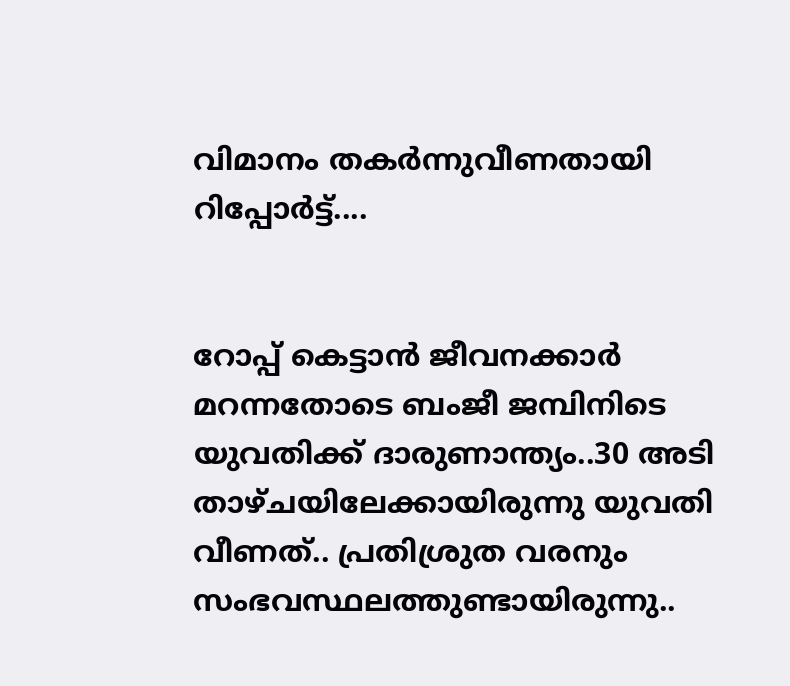വിമാനം തകർന്നുവീണതായി റിപ്പോർട്ട്....


റോപ്പ് കെട്ടാന്‍ ജീവനക്കാര്‍ മറന്നതോടെ ബംജീ ജമ്പിനിടെ യുവതിക്ക് ദാരുണാന്ത്യം..30 അടി താഴ്ചയിലേക്കായിരുന്നു യുവതി വീണത്.. പ്രതിശ്രുത വരനും സംഭവസ്ഥലത്തുണ്ടായിരുന്നു..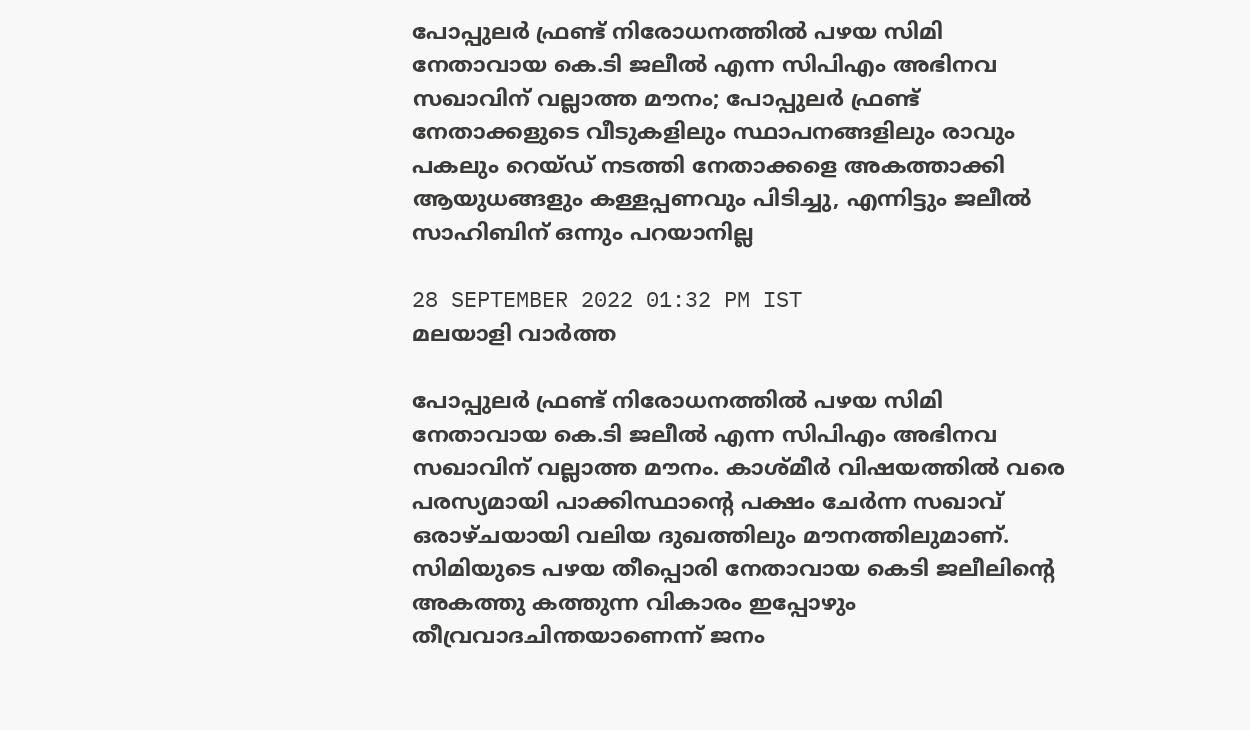പോപ്പുലര്‍ ഫ്രണ്ട് നിരോധനത്തില്‍ പഴയ സിമി നേതാവായ കെ.ടി ജലീല്‍ എന്ന സിപിഎം അഭിനവ സഖാവിന് വല്ലാത്ത മൗനം; പോപ്പുലര്‍ ഫ്രണ്ട് നേതാക്കളുടെ വീടുകളിലും സ്ഥാപനങ്ങളിലും രാവും പകലും റെയ്ഡ് നടത്തി നേതാക്കളെ അകത്താക്കി ആയുധങ്ങളും കള്ളപ്പണവും പിടിച്ചു, എന്നിട്ടും ജലീല്‍ സാഹിബിന് ഒന്നും പറയാനില്ല

28 SEPTEMBER 2022 01:32 PM IST
മലയാളി വാര്‍ത്ത

പോപ്പുലര്‍ ഫ്രണ്ട് നിരോധനത്തില്‍ പഴയ സിമി നേതാവായ കെ.ടി ജലീല്‍ എന്ന സിപിഎം അഭിനവ സഖാവിന് വല്ലാത്ത മൗനം. കാശ്‌മീർ വിഷയത്തില്‍ വരെ പരസ്യമായി പാക്കിസ്ഥാന്റെ പക്ഷം ചേര്‍ന്ന സഖാവ് ഒരാഴ്ചയായി വലിയ ദുഖത്തിലും മൗനത്തിലുമാണ്. സിമിയുടെ പഴയ തീപ്പൊരി നേതാവായ കെടി ജലീലിന്റെ അകത്തു കത്തുന്ന വികാരം ഇപ്പോഴും തീവ്രവാദചിന്തയാണെന്ന് ജനം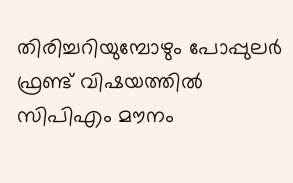തിരിച്ചറിയുമ്പോഴും പോപ്പുലര്‍ ഫ്രണ്ട് വിഷയത്തില്‍ സിപിഎം മൗനം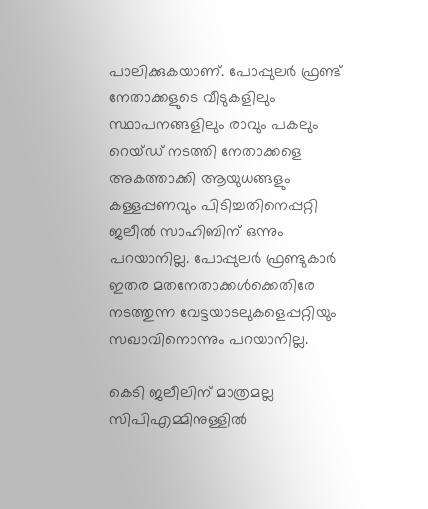പാലിക്കുകയാണ്. പോപ്പുലര്‍ ഫ്രണ്ട് നേതാക്കളുടെ വീടുകളിലും സ്ഥാപനങ്ങളിലും രാവും പകലും റെയ്ഡ് നടത്തി നേതാക്കളെ അകത്താക്കി ആയുധങ്ങളും കള്ളപ്പണവും പിടിച്ചതിനെപ്പറ്റി ജലീല്‍ സാഹിബിന് ഒന്നും പറയാനില്ല. പോപ്പുലര്‍ ഫ്രണ്ടുകാര്‍ ഇതര മതനേതാക്കള്‍ക്കെതിരേ നടത്തുന്ന വേട്ടയാടലുകളെപ്പറ്റിയും സഖാവിനൊന്നും പറയാനില്ല.

കെടി ജലീലിന് മാത്രമല്ല സിപിഎമ്മിനുള്ളില്‍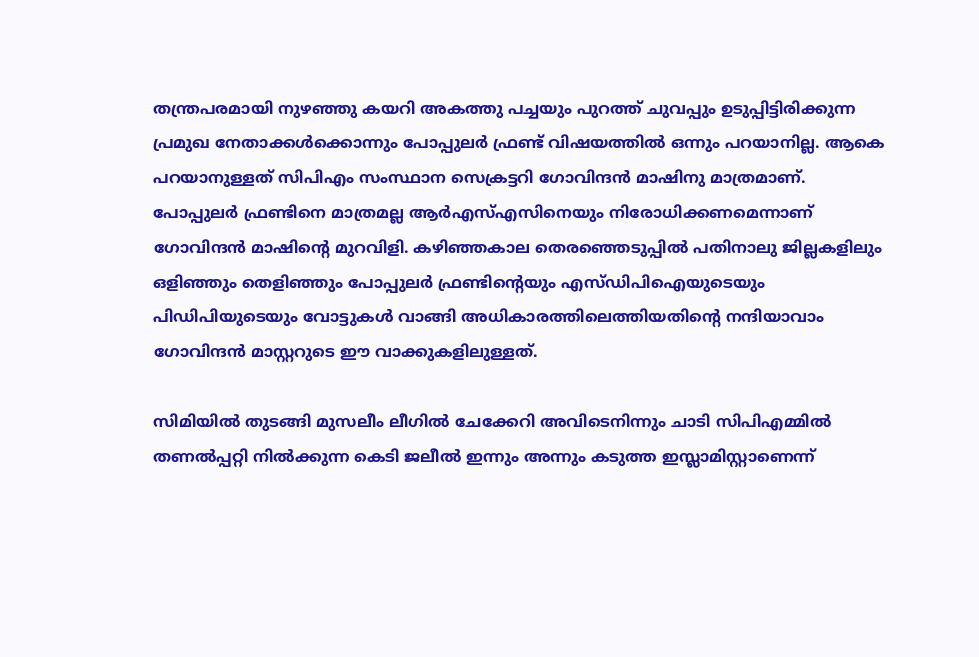തന്ത്രപരമായി നുഴഞ്ഞു കയറി അകത്തു പച്ചയും പുറത്ത് ചുവപ്പും ഉടുപ്പിട്ടിരിക്കുന്ന പ്രമുഖ നേതാക്കള്‍ക്കൊന്നും പോപ്പുലര്‍ ഫ്രണ്ട് വിഷയത്തില്‍ ഒന്നും പറയാനില്ല. ആകെ പറയാനുള്ളത് സിപിഎം സംസ്ഥാന സെക്രട്ടറി ഗോവിന്ദന്‍ മാഷിനു മാത്രമാണ്. പോപ്പുലര്‍ ഫ്രണ്ടിനെ മാത്രമല്ല ആര്‍എസ്എസിനെയും നിരോധിക്കണമെന്നാണ് ഗോവിന്ദന്‍ മാഷിന്റെ മുറവിളി. കഴിഞ്ഞകാല തെരഞ്ഞെടുപ്പില്‍ പതിനാലു ജില്ലകളിലും ഒളിഞ്ഞും തെളിഞ്ഞും പോപ്പുലര്‍ ഫ്രണ്ടിന്റെയും എസ്ഡിപിഐയുടെയും പിഡിപിയുടെയും വോട്ടുകള്‍ വാങ്ങി അധികാരത്തിലെത്തിയതിന്റെ നന്ദിയാവാം ഗോവിന്ദന്‍ മാസ്റ്ററുടെ ഈ വാക്കുകളിലുള്ളത്.

സിമിയില്‍ തുടങ്ങി മുസലീം ലീഗില്‍ ചേക്കേറി അവിടെനിന്നും ചാടി സിപിഎമ്മില്‍ തണല്‍പ്പറ്റി നില്‍ക്കുന്ന കെടി ജലീല്‍ ഇന്നും അന്നും കടുത്ത ഇസ്ലാമിസ്റ്റാണെന്ന്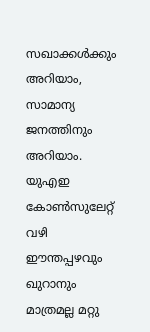സഖാക്കള്‍ക്കും അറിയാം, സാമാന്യ ജനത്തിനും അറിയാം. യുഎഇ കോണ്‍സുലേറ്റ് വഴി ഈന്തപ്പഴവും ഖുറാനും മാത്രമല്ല മറ്റു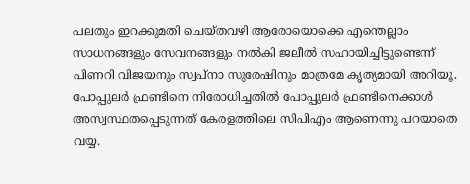പലതും ഇറക്കുമതി ചെയ്തവഴി ആരോയൊക്കെ എന്തെല്ലാം സാധനങ്ങളും സേവനങ്ങളും നല്‍കി ജലീല്‍ സഹായിച്ചിട്ടുണ്ടെന്ന് പിണറി വിജയനും സ്വപ്‌നാ സുരേഷിനും മാത്രമേ കൃത്യമായി അറിയൂ. പോപ്പുലര്‍ ഫ്രണ്ടിനെ നിരോധിച്ചതില്‍ പോപ്പുലര്‍ ഫ്രണ്ടിനെക്കാള്‍ അസ്വസ്ഥതപ്പെടുന്നത് കേരളത്തിലെ സിപിഎം ആണെന്നു പറയാതെ വയ്യ.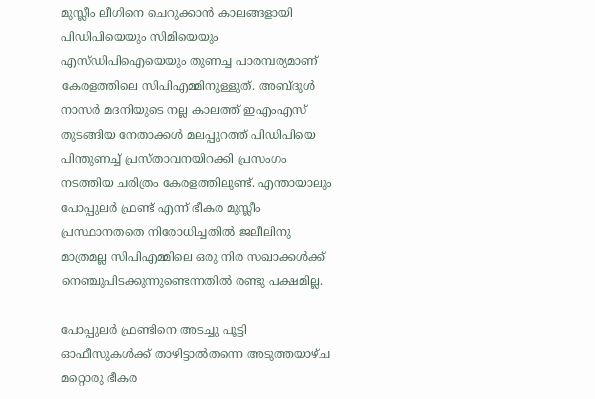മുസ്ലീം ലീഗിനെ ചെറുക്കാന്‍ കാലങ്ങളായി പിഡിപിയെയും സിമിയെയും എസ്ഡിപിഐയെയും തുണച്ച പാരമ്പര്യമാണ് കേരളത്തിലെ സിപിഎമ്മിനുള്ളുത്. അബ്ദുള്‍ നാസര്‍ മദനിയുടെ നല്ല കാലത്ത് ഇഎംഎസ് തുടങ്ങിയ നേതാക്കള്‍ മലപ്പുറത്ത് പിഡിപിയെ പിന്തുണച്ച് പ്രസ്താവനയിറക്കി പ്രസംഗം നടത്തിയ ചരിത്രം കേരളത്തിലുണ്ട്. എന്തായാലും പോപ്പുലര്‍ ഫ്രണ്ട് എന്ന് ഭീകര മുസ്ലീം പ്രസ്ഥാനതതെ നിരോധിച്ചതില്‍ ജലീലിനു മാത്രമല്ല സിപിഎമ്മിലെ ഒരു നിര സഖാക്കള്‍ക്ക് നെഞ്ചുപിടക്കുന്നുണ്ടെന്നതില്‍ രണ്ടു പക്ഷമില്ല.

പോപ്പുലര്‍ ഫ്രണ്ടിനെ അടച്ചു പൂട്ടി ഓഫീസുകള്‍ക്ക് താഴിട്ടാല്‍തന്നെ അടുത്തയാഴ്ച മറ്റൊരു ഭീകര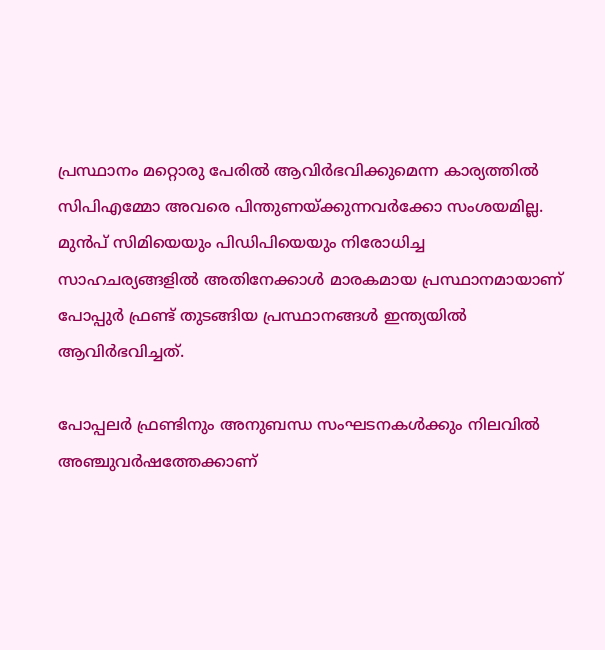പ്രസ്ഥാനം മറ്റൊരു പേരില്‍ ആവിര്‍ഭവിക്കുമെന്ന കാര്യത്തില്‍ സിപിഎമ്മോ അവരെ പിന്തുണയ്ക്കുന്നവര്‍ക്കോ സംശയമില്ല. മുന്‍പ് സിമിയെയും പിഡിപിയെയും നിരോധിച്ച സാഹചര്യങ്ങളില്‍ അതിനേക്കാള്‍ മാരകമായ പ്രസ്ഥാനമായാണ് പോപ്പുര്‍ ഫ്രണ്ട് തുടങ്ങിയ പ്രസ്ഥാനങ്ങള്‍ ഇന്ത്യയില്‍ ആവിര്‍ഭവിച്ചത്.

പോപ്പലര്‍ ഫ്രണ്ടിനും അനുബന്ധ സംഘടനകള്‍ക്കും നിലവില്‍ അഞ്ചുവര്‍ഷത്തേക്കാണ്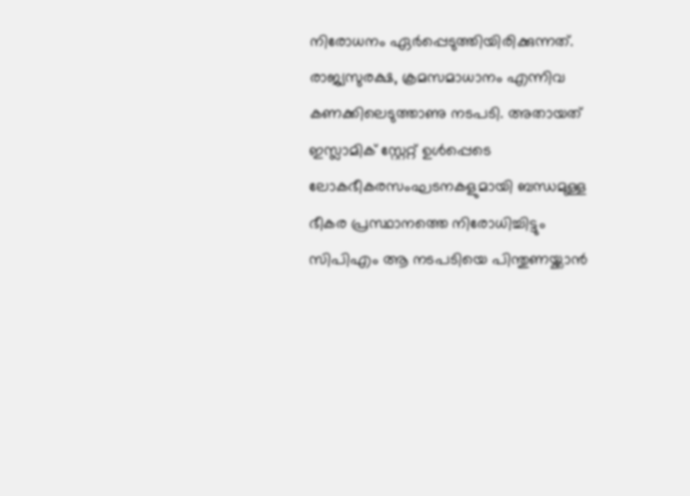നിരോധനം ഏര്‍പ്പെടുത്തിയിരിക്കുന്നത്. രാജ്യസുരക്ഷ, ക്രമസമാധാനം എന്നിവ കണക്കിലെടുത്താണു നടപടി. അതായത് ഇസ്ലാമിക് സ്റ്റേറ്റ് ഉള്‍പ്പെടെ ലോകഭീകരസംഘടനകളുമായി ബന്ധമുള്ള ഭീകര പ്രസ്ഥാനത്തെ നിരോധിച്ചിട്ടും സിപിഎം ആ നടപടിയെ പിന്തുണയ്ക്കാന്‍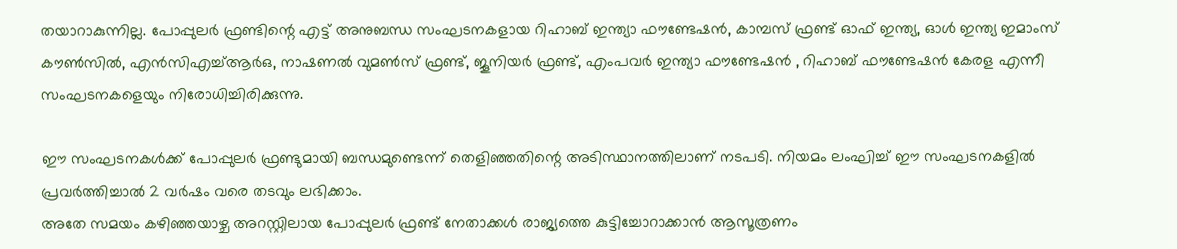തയാറാകുന്നില്ല. പോപ്പുലര്‍ ഫ്രണ്ടിന്റെ എട്ട് അനുബന്ധ സംഘടനകളായ റിഹാബ് ഇന്ത്യാ ഫൗണ്ടേഷന്‍, കാമ്പസ് ഫ്രണ്ട് ഓഫ് ഇന്ത്യ, ഓള്‍ ഇന്ത്യ ഇമാംസ് കൗണ്‍സില്‍, എന്‍സിഎച്ച്ആര്‍ഒ, നാഷണല്‍ വുമണ്‍സ് ഫ്രണ്ട്, ജൂനിയര്‍ ഫ്രണ്ട്, എംപവര്‍ ഇന്ത്യാ ഫൗണ്ടേഷന്‍ , റിഹാബ് ഫൗണ്ടേഷന്‍ കേരള എന്നീ സംഘടനകളെയും നിരോധിച്ചിരിക്കുന്നു.

ഈ സംഘടനകള്‍ക്ക് പോപ്പുലര്‍ ഫ്രണ്ടുമായി ബന്ധമുണ്ടെന്ന് തെളിഞ്ഞതിന്റെ അടിസ്ഥാനത്തിലാണ് നടപടി. നിയമം ലംഘിച്ച് ഈ സംഘടനകളില്‍ പ്രവര്‍ത്തിച്ചാല്‍ 2 വര്‍ഷം വരെ തടവും ലഭിക്കാം.
അതേ സമയം കഴിഞ്ഞയാഴ്ച അറസ്റ്റിലായ പോപ്പുലര്‍ ഫ്രണ്ട് നേതാക്കള്‍ രാജ്യത്തെ കുട്ടിച്ചോറാക്കാന്‍ ആസൂത്രണം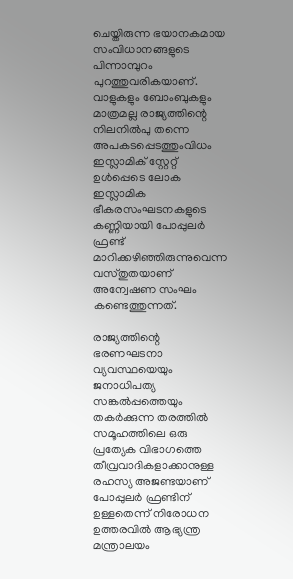ചെയ്തിരുന്ന ഭയാനകമായ സംവിധാനങ്ങളുടെ പിന്നാമ്പുറം പുറത്തുവരികയാണ്. വാളുകളും ബോംബുകളും മാത്രമല്ല രാജ്യത്തിന്റെ നിലനില്‍പു തന്നെ അപകടപ്പെടത്തുംവിധം ഇസ്ലാമിക് സ്റ്റേറ്റ് ഉള്‍പ്പെടെ ലോക ഇസ്ലാമിക ഭീകരസംഘടനകളുടെ കണ്ണിയായി പോപ്പുലര്‍ ഫ്രണ്ട് മാറിക്കഴിഞ്ഞിരുന്നുവെന്ന വസ്തുതയാണ് അന്വേഷണ സംഘം കണ്ടെത്തുന്നത്.

രാജ്യത്തിന്റെ ഭരണഘടനാ വ്യവസ്ഥയെയും ജനാധിപത്യ സങ്കല്‍പ്പത്തെയും തകര്‍ക്കുന്ന തരത്തില്‍ സമൂഹത്തിലെ ഒരു പ്രത്യേക വിഭാഗത്തെ തീവ്രവാദികളാക്കാനുള്ള രഹസ്യ അജണ്ടയാണ് പോപ്പുലര്‍ ഫ്രണ്ടിന് ഉള്ളതെന്ന് നിരോധന ഉത്തരവില്‍ ആഭ്യന്ത്ര മന്ത്രാലയം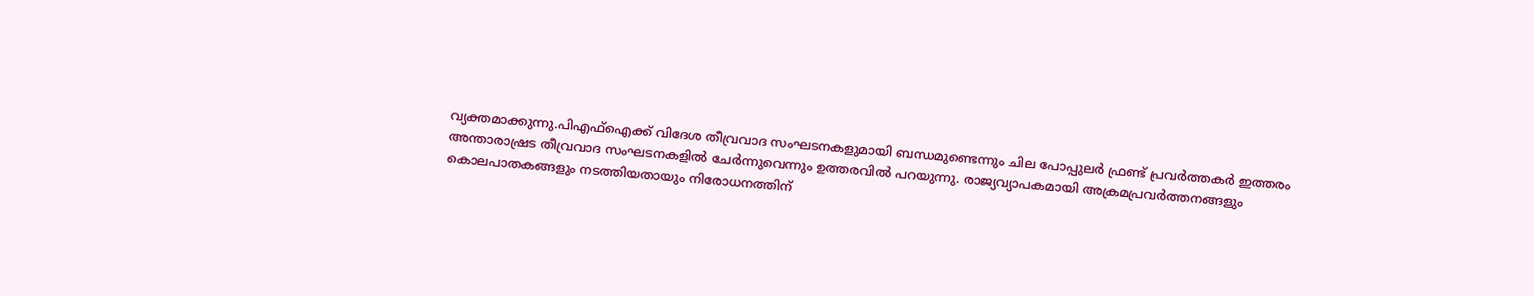വ്യക്തമാക്കുന്നു.പിഎഫ്‌ഐക്ക് വിദേശ തീവ്രവാദ സംഘടനകളുമായി ബന്ധമുണ്ടെന്നും ചില പോപ്പുലര്‍ ഫ്രണ്ട് പ്രവര്‍ത്തകര്‍ ഇത്തരം അന്താരാഷ്രട തീവ്രവാദ സംഘടനകളില്‍ ചേര്‍ന്നുവെന്നും ഉത്തരവില്‍ പറയുന്നു. രാജ്യവ്യാപകമായി അക്രമപ്രവര്‍ത്തനങ്ങളും കൊലപാതകങ്ങളും നടത്തിയതായും നിരോധനത്തിന്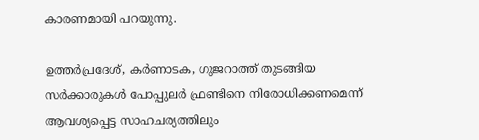കാരണമായി പറയുന്നു.

ഉത്തര്‍പ്രദേശ്, കര്‍ണാടക, ഗുജറാത്ത് തുടങ്ങിയ സര്‍ക്കാരുകള്‍ പോപ്പുലര്‍ ഫ്രണ്ടിനെ നിരോധിക്കണമെന്ന് ആവശ്യപ്പെട്ട സാഹചര്യത്തിലും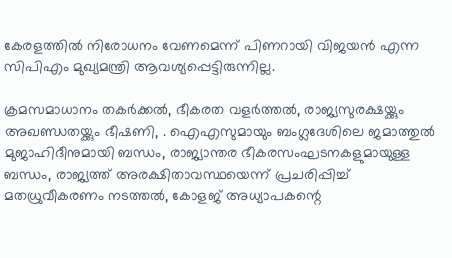കേരളത്തില്‍ നിരോധനം വേണമെന്ന് പിണറായി വിജയന്‍ എന്ന സിപിഎം മുഖ്യമന്ത്രി ആവശ്യപ്പെട്ടിരുന്നില്ല.

ക്രമസമാധാനം തകര്‍ക്കല്‍, ഭീകരത വളര്‍ത്തല്‍, രാജ്യസുരക്ഷയ്ക്കും അഖണ്ഡതയ്ക്കും ഭീഷണി, . ഐഎസുമായും ബംഗ്ലദേശിലെ ജമാത്തുല്‍ മുജാഹിദീനുമായി ബന്ധം, രാജ്യാന്തര ഭീകരസംഘടനകളുമായുള്ള ബന്ധം, രാജ്യത്ത് അരക്ഷിതാവസ്ഥയെന്ന് പ്രചരിപ്പിച്ച് മതധ്രുവീകരണം നടത്തല്‍, കോളജ് അധ്യാപകന്റെ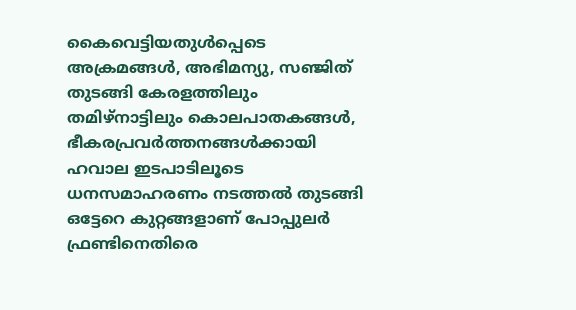കൈവെട്ടിയതുള്‍പ്പെടെ അക്രമങ്ങള്‍, അഭിമന്യു, സഞ്ജിത് തുടങ്ങി കേരളത്തിലും തമിഴ്‌നാട്ടിലും കൊലപാതകങ്ങള്‍, ഭീകരപ്രവര്‍ത്തനങ്ങള്‍ക്കായി ഹവാല ഇടപാടിലൂടെ ധനസമാഹരണം നടത്തല്‍ തുടങ്ങി ഒട്ടേറെ കുറ്റങ്ങളാണ് പോപ്പുലര്‍ ഫ്രണ്ടിനെതിരെ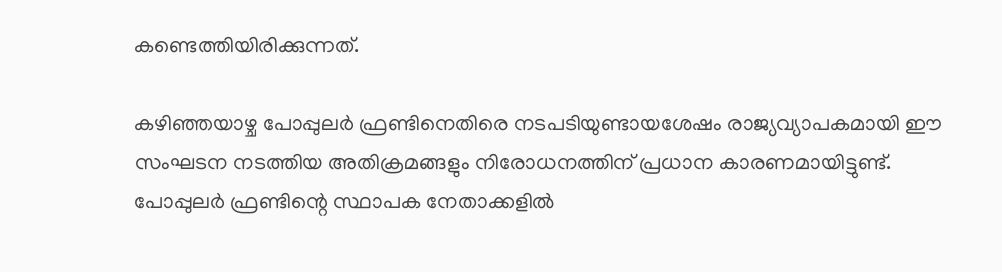കണ്ടെത്തിയിരിക്കുന്നത്.

കഴിഞ്ഞയാഴ്ച പോപ്പുലര്‍ ഫ്രണ്ടിനെതിരെ നടപടിയുണ്ടായശേഷം രാജ്യവ്യാപകമായി ഈ സംഘടന നടത്തിയ അതിക്രമങ്ങളും നിരോധനത്തിന് പ്രധാന കാരണമായിട്ടുണ്ട്. പോപ്പുലര്‍ ഫ്രണ്ടിന്റെ സ്ഥാപക നേതാക്കളില്‍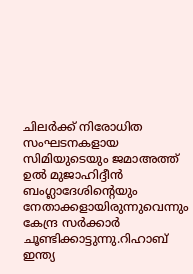ചിലര്‍ക്ക് നിരോധിത സംഘടനകളായ സിമിയുടെയും ജമാഅത്ത് ഉല്‍ മുജാഹിദ്ദീന്‍ ബംഗ്ലാദേശിന്റെയും നേതാക്കളായിരുന്നുവെന്നും കേന്ദ്ര സര്‍ക്കാര്‍ ചൂണ്ടിക്കാട്ടുന്നു.റിഹാബ് ഇന്ത്യ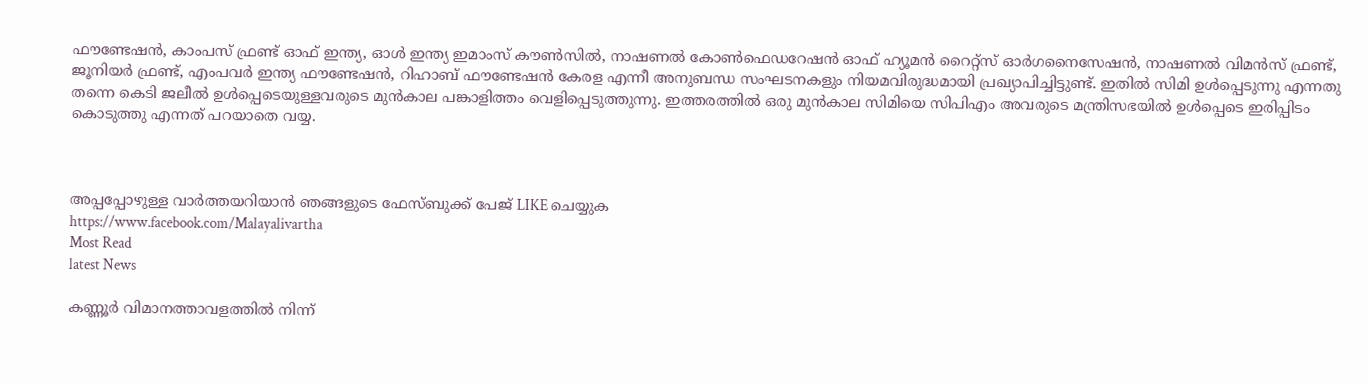ഫൗണ്ടേഷന്‍, കാംപസ് ഫ്രണ്ട് ഓഫ് ഇന്ത്യ, ഓള്‍ ഇന്ത്യ ഇമാംസ് കൗണ്‍സില്‍, നാഷണല്‍ കോണ്‍ഫെഡറേഷന്‍ ഓഫ് ഹ്യൂമന്‍ റൈറ്റ്‌സ് ഓര്‍ഗനൈസേഷന്‍, നാഷണല്‍ വിമന്‍സ് ഫ്രണ്ട്, ജൂനിയര്‍ ഫ്രണ്ട്, എംപവര്‍ ഇന്ത്യ ഫൗണ്ടേഷന്‍, റിഹാബ് ഫൗണ്ടേഷന്‍ കേരള എന്നീ അനുബന്ധ സംഘടനകളും നിയമവിരുദ്ധമായി പ്രഖ്യാപിച്ചിട്ടുണ്ട്. ഇതില്‍ സിമി ഉള്‍പ്പെടുന്നു എന്നതു തന്നെ കെടി ജലീല്‍ ഉള്‍പ്പെടെയുള്ളവരുടെ മുന്‍കാല പങ്കാളിത്തം വെളിപ്പെടുത്തുന്നു. ഇത്തരത്തില്‍ ഒരു മുന്‍കാല സിമിയെ സിപിഎം അവരുടെ മന്ത്രിസഭയില്‍ ഉള്‍പ്പെടെ ഇരിപ്പിടം കൊടുത്തു എന്നത് പറയാതെ വയ്യ.



അപ്പപ്പോഴുള്ള വാര്‍ത്തയറിയാന്‍ ഞങ്ങളുടെ ഫേസ്‌ബുക്ക്‌ പേജ് LIKE ചെയ്യുക
https://www.facebook.com/Malayalivartha
Most Read
latest News

കണ്ണൂർ വിമാനത്താവളത്തിൽ നിന്ന്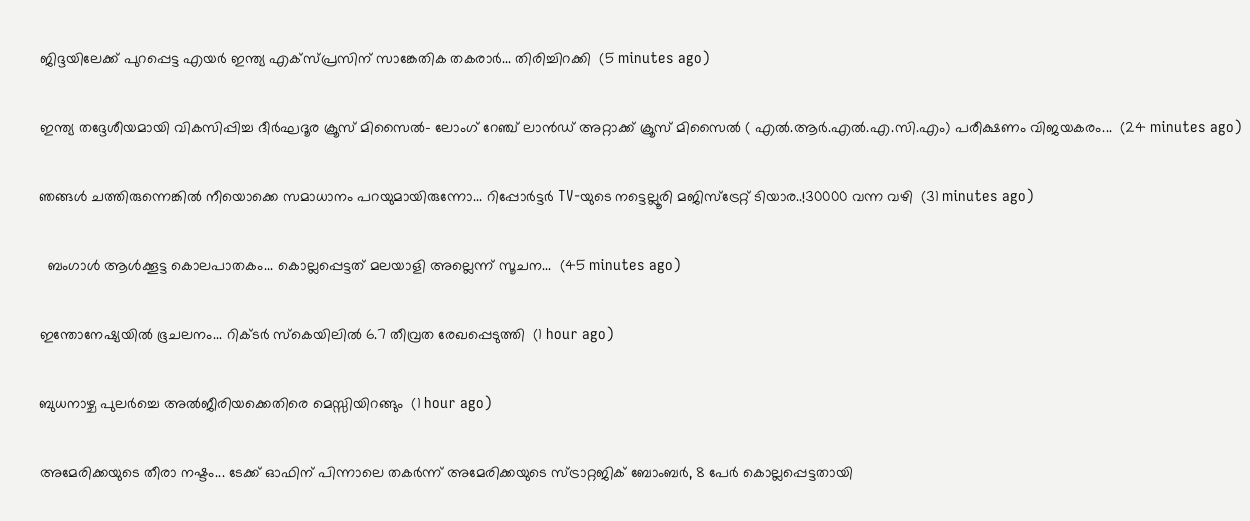ജിദ്ദയിലേക്ക് പുറപ്പെട്ട എയർ ഇന്ത്യ എക്സ്പ്രസിന് സാങ്കേതിക തകരാർ... തിരിച്ചിറക്കി  (5 minutes ago)

ഇന്ത്യ തദ്ദേശീയമായി വികസിപ്പിച്ച ദീർഘദൂര ക്രൂസ് മിസൈൽ- ലോംഗ് റേഞ്ച് ലാൻഡ് അറ്റാക്ക് ക്രൂസ് മിസൈൽ ( എൽ.ആർ.എൽ.എ.സി.എം) പരീക്ഷണം വിജയകരം...  (24 minutes ago)

ഞങ്ങൾ ചത്തിരുന്നെങ്കിൽ നീയൊക്കെ സമാധാനം പറയുമായിരുന്നോ... റിപ്പോര്‍ട്ടര്‍ TV-യുടെ നട്ടെല്ലൂരി മജിസ്ട്രേറ്റ് ടിയാര..!30000 വന്ന വഴി  (31 minutes ago)

  ബംഗാൾ ആൾക്കൂട്ട കൊലപാതകം... കൊല്ലപ്പെട്ടത് മലയാളി അല്ലെന്ന് സൂചന...  (45 minutes ago)

ഇന്തോനേഷ്യയിൽ ഭൂചലനം... റിക്ടർ സ്കെയിലിൽ 6.7 തീവ്രത രേഖപ്പെടുത്തി  (1 hour ago)

ബുധനാഴ്ച പുലർച്ചെ അൽജീരിയക്കെതിരെ മെസ്സിയിറങ്ങും  (1 hour ago)

അമേരിക്കയുടെ തീരാ നഷ്ടം... ടേക്ക് ഓഫിന് പിന്നാലെ തകർന്ന് അമേരിക്കയുടെ സ്ട്രാറ്റജിക് ബോംബർ, 8 പേർ കൊല്ലപ്പെട്ടതായി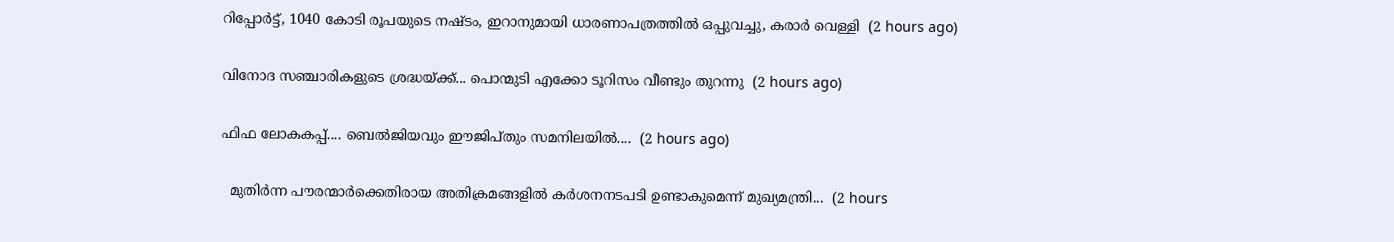റിപ്പോർട്ട്, 1040 കോടി രൂപയുടെ നഷ്ടം, ഇറാനുമായി ധാരണാപത്രത്തിൽ ഒപ്പുവച്ചു, കരാർ വെള്ളി  (2 hours ago)

വിനോദ സഞ്ചാരികളുടെ ശ്രദ്ധയ്ക്ക്... പൊന്മുടി എക്കോ ടൂറിസം വീണ്ടും തുറന്നു  (2 hours ago)

ഫിഫ ലോകകപ്പ്.... ബെൽജിയവും ഈജിപ്തും സമനിലയിൽ....  (2 hours ago)

  മുതിർന്ന പൗരന്മാർക്കെതിരായ അതിക്രമങ്ങളിൽ കർശനനടപടി ഉണ്ടാകുമെന്ന് മുഖ്യമന്ത്രി...  (2 hours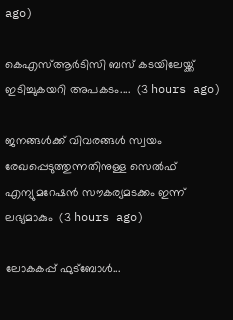ago)

കെഎസ്‌ആർടിസി ബസ് കടയിലേയ്ക്ക് ഇടിച്ചുകയറി അപകടം....  (3 hours ago)

ജനങ്ങൾക്ക് വിവരങ്ങൾ സ്വയം രേഖപ്പെടുത്തുന്നതിനുള്ള സെൽഫ് എന്യുമറേഷൻ സൗകര്യമടക്കം ഇന്ന് ലഭ്യമാകും  (3 hours ago)

ലോകകപ്പ് ഫുട്ബോൾ...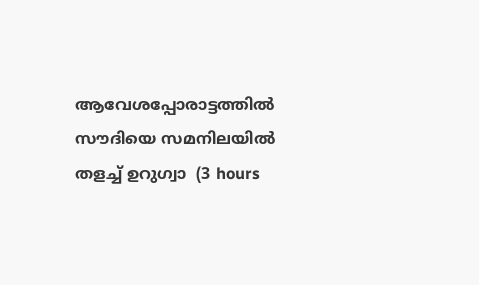ആവേശപ്പോരാട്ടത്തിൽ സൗദിയെ സമനിലയിൽ തളച്ച് ഉറുഗ്വാ  (3 hours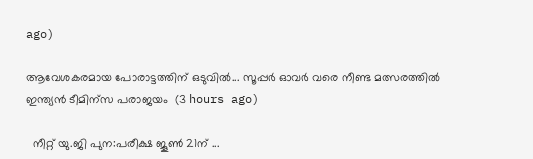ago)

ആവേശകരമായ പോരാട്ടത്തിന് ഒടുവിൽ... സൂപ്പർ ഓവർ വരെ നീണ്ട മത്സരത്തിൽ ഇന്ത്യൻ ടീമിന്സ പരാജയം  (3 hours ago)

  നീറ്റ് യു.ജി പുന:പരീക്ഷ ജൂൺ 21ന് ...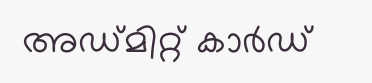അഡ്മിറ്റ് കാർഡ്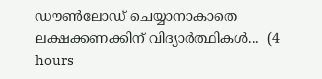ഡൗൺലോഡ് ചെയ്യാനാകാതെ ലക്ഷക്കണക്കിന് വിദ്യാ‌ർത്ഥികൾ...  (4 hours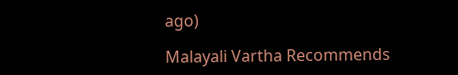ago)

Malayali Vartha Recommends